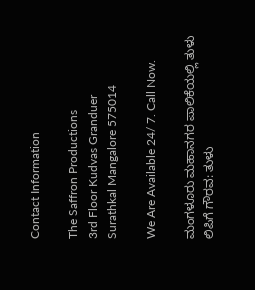Contact Information

The Saffron Productions
3rd Floor Kudvas Granduer
Surathkal Mangalore 575014

We Are Available 24/ 7. Call Now.

ಮಂಗಳೂರು ಮಹಾನಗರ ಪಾಲಿಕೆಯಲ್ಲಿ ತುಳು ಲಿಪಿಗೆ ಗೌರವ: ತುಳು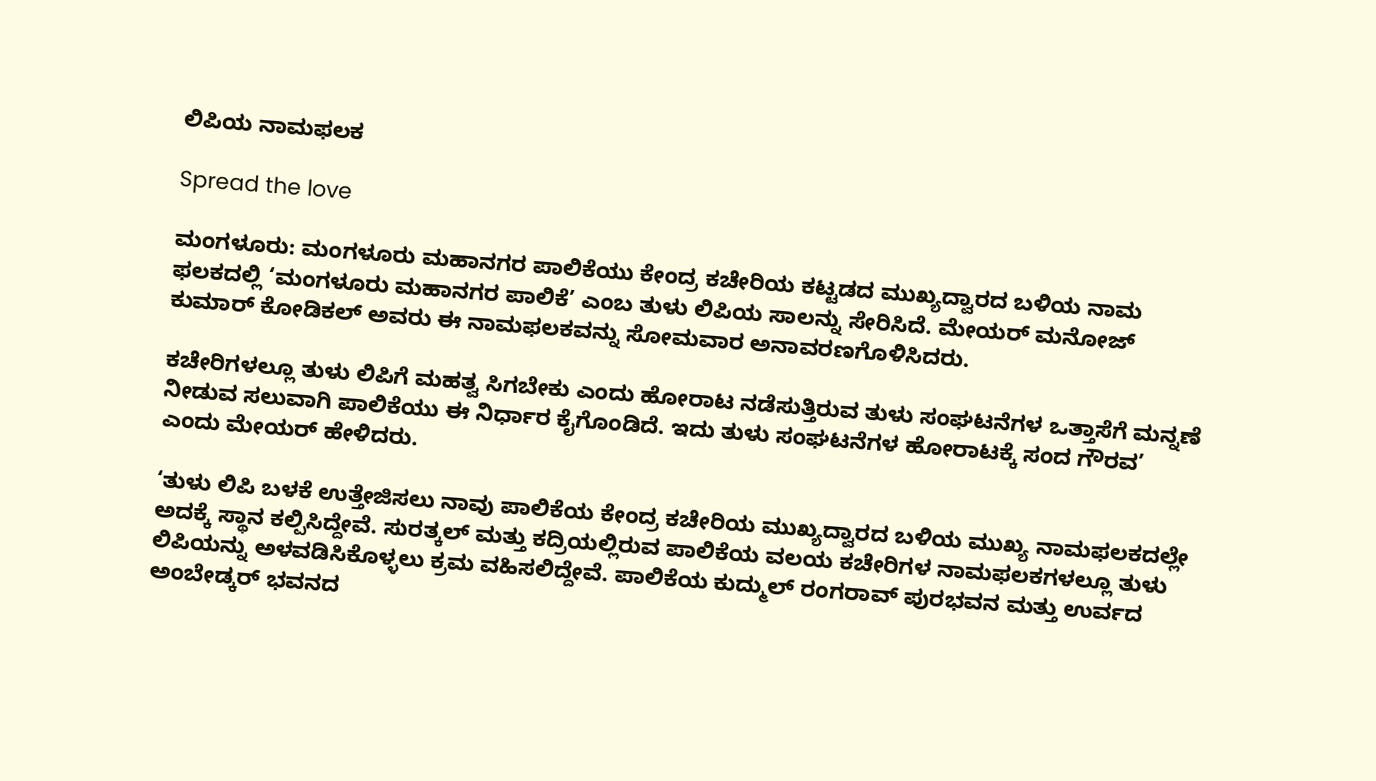ಲಿಪಿಯ ನಾಮಫಲಕ

Spread the love

ಮಂಗಳೂರು: ಮಂಗಳೂರು ಮಹಾನಗರ ಪಾಲಿಕೆಯು ಕೇಂದ್ರ ಕಚೇರಿಯ ಕಟ್ಟಡದ ಮುಖ್ಯದ್ವಾರದ ಬಳಿಯ ನಾಮ ಫಲಕದಲ್ಲಿ ‘ಮಂಗಳೂರು ಮಹಾನಗರ ಪಾಲಿಕೆ’ ಎಂಬ ತುಳು ಲಿಪಿಯ ಸಾಲನ್ನು ಸೇರಿಸಿದೆ. ಮೇಯರ್ ಮನೋಜ್ ಕುಮಾರ್ ಕೋಡಿಕಲ್‌ ಅವರು ಈ ನಾಮಫಲಕವನ್ನು ಸೋಮವಾರ ಅನಾವರಣಗೊಳಿಸಿದರು.

ಕಚೇರಿಗಳಲ್ಲೂ ತುಳು ಲಿಪಿಗೆ ಮಹತ್ವ ಸಿಗಬೇಕು ಎಂದು ಹೋರಾಟ ನಡೆಸುತ್ತಿರುವ ತುಳು ಸಂಘಟನೆಗಳ ಒತ್ತಾಸೆಗೆ ಮನ್ನಣೆ ನೀಡುವ ಸಲುವಾಗಿ ಪಾಲಿಕೆಯು ಈ ನಿರ್ಧಾರ ಕೈಗೊಂಡಿದೆ. ಇದು ತುಳು ಸಂಘಟನೆಗಳ ಹೋರಾಟಕ್ಕೆ ಸಂದ ಗೌರವ’ ಎಂದು ಮೇಯರ್ ಹೇಳಿದರು.

‘ತುಳು ಲಿಪಿ ಬಳಕೆ ಉತ್ತೇಜಿಸಲು ನಾವು ಪಾಲಿಕೆಯ ಕೇಂದ್ರ ಕಚೇರಿಯ ಮುಖ್ಯದ್ವಾರದ ಬಳಿಯ ಮುಖ್ಯ ನಾಮಫಲಕದಲ್ಲೇ ಅದಕ್ಕೆ ಸ್ಥಾನ ಕಲ್ಪಿಸಿದ್ದೇವೆ. ಸುರತ್ಕಲ್ ಮತ್ತು ಕದ್ರಿಯಲ್ಲಿರುವ ಪಾಲಿಕೆಯ ವಲಯ ಕಚೇರಿಗಳ ನಾಮಫಲಕಗಳಲ್ಲೂ ತುಳು ಲಿಪಿಯನ್ನು ಅಳವಡಿಸಿಕೊಳ್ಳಲು ಕ್ರಮ ವಹಿಸಲಿದ್ದೇವೆ. ಪಾಲಿಕೆಯ ಕುದ್ಮುಲ್ ರಂಗರಾವ್‌ ಪುರಭವನ ಮತ್ತು ಉರ್ವದ ಅಂಬೇಡ್ಕರ್ ಭವನದ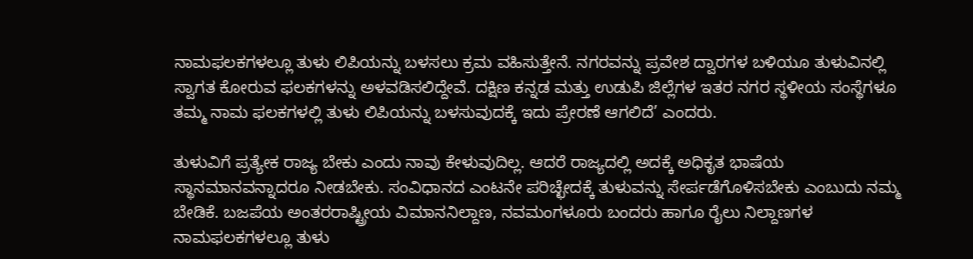ನಾಮಫಲಕಗಳಲ್ಲೂ ತುಳು ಲಿಪಿಯನ್ನು ಬಳಸಲು ಕ್ರಮ ವಹಿಸುತ್ತೇನೆ. ನಗರವನ್ನು ಪ್ರವೇಶ ದ್ವಾರಗಳ ಬಳಿಯೂ ತುಳುವಿನಲ್ಲಿ ಸ್ವಾಗತ ಕೋರುವ ಫಲಕಗಳನ್ನು ಅಳವಡಿಸಲಿದ್ದೇವೆ. ದಕ್ಷಿಣ ಕನ್ನಡ ಮತ್ತು ಉಡುಪಿ ಜಿಲ್ಲೆಗಳ ಇತರ ನಗರ ಸ್ಥಳೀಯ ಸಂಸ್ಥೆಗಳೂ ತಮ್ಮ ನಾಮ ಫಲಕಗಳಲ್ಲಿ ತುಳು ಲಿಪಿಯನ್ನು ಬಳಸುವುದಕ್ಕೆ ಇದು ಪ್ರೇರಣೆ ಆಗಲಿದೆ’ ಎಂದರು.

ತುಳುವಿಗೆ ಪ್ರತ್ಯೇಕ ರಾಜ್ಯ ಬೇಕು ಎಂದು ನಾವು ಕೇಳುವುದಿಲ್ಲ. ಆದರೆ ರಾಜ್ಯದಲ್ಲಿ ಅದಕ್ಕೆ ಅಧಿಕೃತ ಭಾಷೆಯ ಸ್ಥಾನಮಾನವನ್ನಾದರೂ ನೀಡಬೇಕು. ಸಂವಿಧಾನದ ಎಂಟನೇ ಪರಿಚ್ಛೇದಕ್ಕೆ ತುಳುವನ್ನು ಸೇರ್ಪಡೆಗೊಳಿಸಬೇಕು ಎಂಬುದು ನಮ್ಮ ಬೇಡಿಕೆ. ಬಜಪೆಯ ಅಂತರರಾಷ್ಟ್ರೀಯ ವಿಮಾನನಿಲ್ದಾಣ, ನವಮಂಗಳೂರು ಬಂದರು ಹಾಗೂ ರೈಲು ನಿಲ್ದಾಣಗಳ ನಾಮಫಲಕಗಳಲ್ಲೂ ತುಳು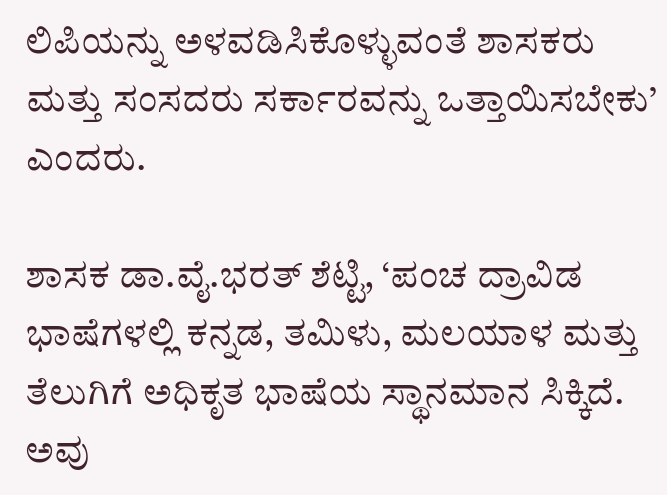ಲಿಪಿಯನ್ನು ಅಳವಡಿಸಿಕೊಳ್ಳುವಂತೆ ಶಾಸಕರು ಮತ್ತು ಸಂಸದರು ಸರ್ಕಾರವನ್ನು ಒತ್ತಾಯಿಸಬೇಕು’ ಎಂದರು.

ಶಾಸಕ ಡಾ.ವೈ.ಭರತ್ ಶೆಟ್ಟಿ, ‘ಪಂಚ ದ್ರಾವಿಡ ಭಾಷೆಗಳಲ್ಲಿ ಕನ್ನಡ, ತಮಿಳು, ಮಲಯಾಳ ಮತ್ತು ತೆಲುಗಿಗೆ ಅಧಿಕೃತ ಭಾಷೆಯ ಸ್ಥಾನಮಾನ ಸಿಕ್ಕಿದೆ. ಅವು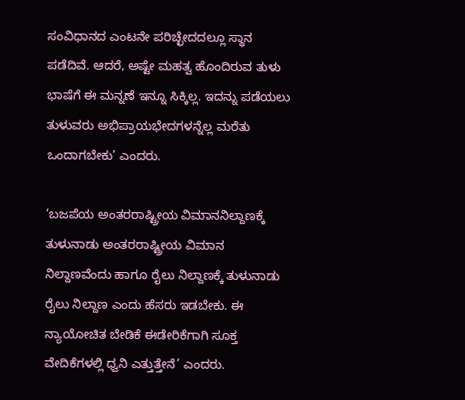ಸಂವಿಧಾನದ ಎಂಟನೇ ಪರಿಚ್ಛೇದದಲ್ಲೂ ಸ್ಥಾನ ಪಡೆದಿವೆ. ಆದರೆ, ಅಷ್ಟೇ ಮಹತ್ವ ಹೊಂದಿರುವ ತುಳು ಭಾಷೆಗೆ ಈ ಮನ್ನಣೆ ಇನ್ನೂ ಸಿಕ್ಕಿಲ್ಲ. ಇದನ್ನು ಪಡೆಯಲು ತುಳುವರು ಅಭಿಪ್ರಾಯಭೇದಗಳನ್ನೆಲ್ಲ ಮರೆತು ಒಂದಾಗಬೇಕು’ ಎಂದರು.

‘ಬಜಪೆಯ ಅಂತರರಾಷ್ಟ್ರೀಯ ವಿಮಾನನಿಲ್ದಾಣಕ್ಕೆ ತುಳುನಾಡು ಅಂತರರಾಷ್ಟ್ರೀಯ ವಿಮಾನ ನಿಲ್ದಾಣವೆಂದು ಹಾಗೂ ರೈಲು ನಿಲ್ದಾಣಕ್ಕೆ ತುಳುನಾಡು ರೈಲು ನಿಲ್ದಾಣ ಎಂದು ಹೆಸರು ಇಡಬೇಕು. ಈ ನ್ಯಾಯೋಚಿತ ಬೇಡಿಕೆ ಈಡೇರಿಕೆಗಾಗಿ ಸೂಕ್ತ ವೇದಿಕೆಗಳಲ್ಲಿ ಧ್ವನಿ ಎತ್ತುತ್ತೇನೆ’ ಎಂದರು.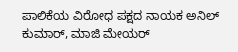ಪಾಲಿಕೆಯ ವಿರೋಧ ಪಕ್ಷದ ನಾಯಕ ಅನಿಲ್ ಕುಮಾರ್‌, ಮಾಜಿ ಮೇಯರ್‌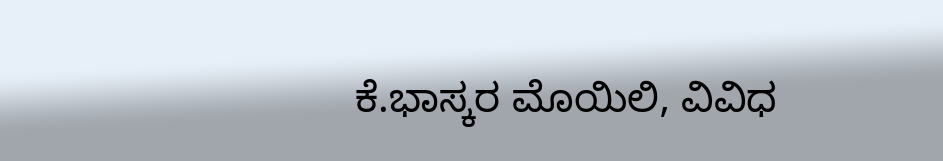ಕೆ.ಭಾಸ್ಕರ ಮೊಯಿಲಿ, ವಿವಿಧ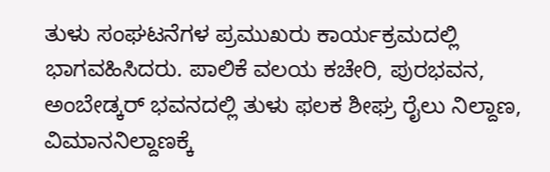ತುಳು ಸಂಘಟನೆಗಳ ಪ್ರಮುಖರು ಕಾರ್ಯಕ್ರಮದಲ್ಲಿ ಭಾಗವಹಿಸಿದರು. ಪಾಲಿಕೆ ವಲಯ ಕಚೇರಿ, ಪುರಭವನ, ಅಂಬೇಡ್ಕರ್‌ ಭವನದಲ್ಲಿ ತುಳು ಫಲಕ ಶೀಘ್ರ ರೈಲು ನಿಲ್ದಾಣ, ವಿಮಾನನಿಲ್ದಾಣಕ್ಕೆ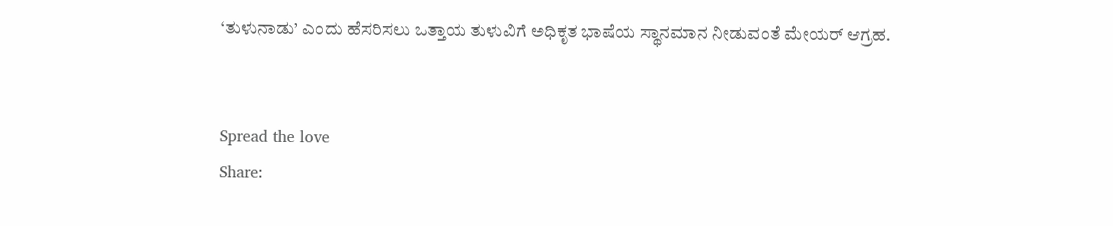‘ತುಳುನಾಡು’ ಎಂದು ಹೆಸರಿಸಲು ಒತ್ತಾಯ ತುಳುವಿಗೆ ಅಧಿಕೃತ ಭಾಷೆಯ ಸ್ಥಾನಮಾನ ನೀಡುವಂತೆ ಮೇಯರ್‌ ಆಗ್ರಹ.


Spread the love
Share: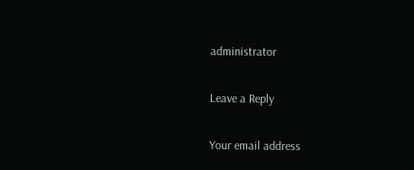administrator

Leave a Reply

Your email address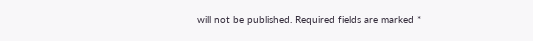will not be published. Required fields are marked *